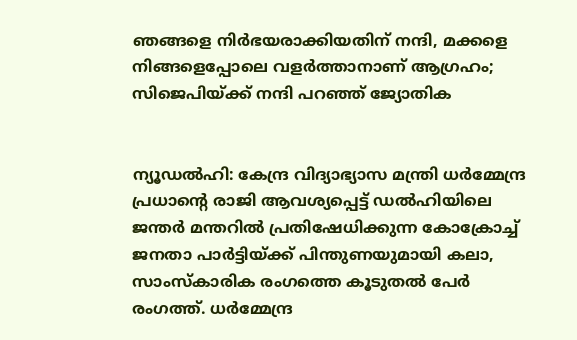ഞങ്ങളെ നിര്‍ഭയരാക്കിയതിന് നന്ദി, മക്കളെ നിങ്ങളെപ്പോലെ വളർത്താനാണ് ആഗ്രഹം; സിജെപിയ്ക്ക് നന്ദി പറഞ്ഞ് ജ്യോതിക


ന്യൂഡല്‍ഹി: കേന്ദ്ര വിദ്യാഭ്യാസ മന്ത്രി ധര്‍മ്മേന്ദ്ര പ്രധാന്റെ രാജി ആവശ്യപ്പെട്ട് ഡല്‍ഹിയിലെ ജന്തര്‍ മന്തറില്‍ പ്രതിഷേധിക്കുന്ന കോക്രോച്ച് ജനതാ പാര്‍ട്ടിയ്ക്ക് പിന്തുണയുമായി കലാ, സാംസ്‌കാരിക രംഗത്തെ കൂടുതല്‍ പേര്‍ രംഗത്ത്. ധര്‍മ്മേന്ദ്ര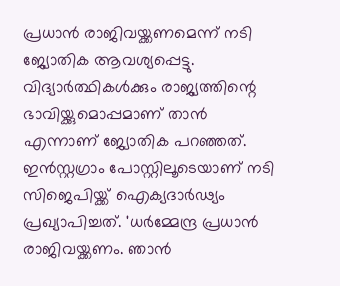പ്രധാന്‍ രാജിവയ്ക്കണമെന്ന് നടി ജ്യോതിക ആവശ്യപ്പെട്ടു. വിദ്യാര്‍ത്ഥികള്‍ക്കും രാജ്യത്തിന്റെ ഭാവിയ്ക്കുമൊപ്പമാണ് താന്‍ എന്നാണ് ജ്യോതിക പറഞ്ഞത്. ഇന്‍സ്റ്റഗ്രാം പോസ്റ്റിലൂടെയാണ് നടി സിജെപിയ്ക്ക് ഐക്യദാര്‍ഢ്യം പ്രഖ്യാപിച്ചത്. 'ധര്‍മ്മേന്ദ്ര പ്രധാന്‍ രാജിവയ്ക്കണം. ഞാന്‍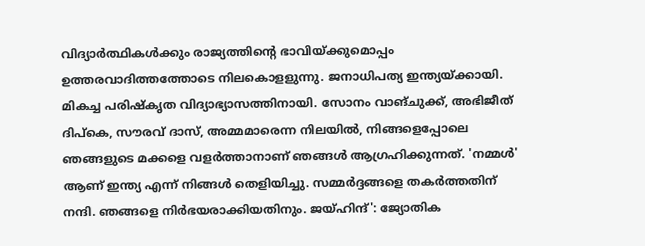വിദ്യാര്‍ത്ഥികള്‍ക്കും രാജ്യത്തിന്റെ ഭാവിയ്ക്കുമൊപ്പം ഉത്തരവാദിത്തത്തോടെ നിലകൊളളുന്നു. ജനാധിപത്യ ഇന്ത്യയ്ക്കായി. മികച്ച പരിഷ്‌കൃത വിദ്യാഭ്യാസത്തിനായി. സോനം വാങ്ചുക്ക്, അഭിജീത് ദിപ്‌കെ, സൗരവ് ദാസ്, അമ്മമാരെന്ന നിലയില്‍, നിങ്ങളെപ്പോലെ ഞങ്ങളുടെ മക്കളെ വളര്‍ത്താനാണ് ഞങ്ങള്‍ ആഗ്രഹിക്കുന്നത്. 'നമ്മള്‍' ആണ് ഇന്ത്യ എന്ന് നിങ്ങള്‍ തെളിയിച്ചു. സമ്മര്‍ദ്ദങ്ങളെ തകര്‍ത്തതിന് നന്ദി. ഞങ്ങളെ നിര്‍ഭയരാക്കിയതിനും. ജയ്ഹിന്ദ്': ജ്യോതിക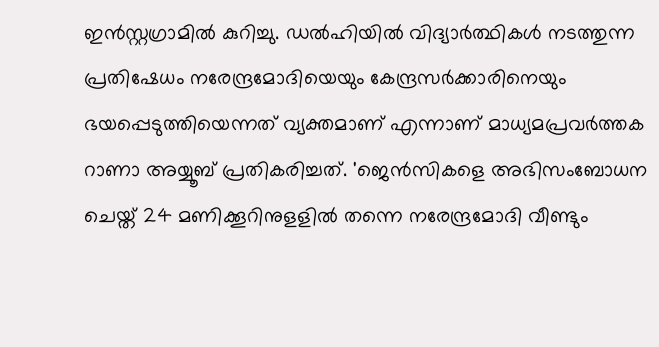ഇന്‍സ്റ്റഗ്രാമില്‍ കുറിച്ചു. ഡല്‍ഹിയില്‍ വിദ്യാര്‍ത്ഥികള്‍ നടത്തുന്ന പ്രതിഷേധം നരേന്ദ്രമോദിയെയും കേന്ദ്രസര്‍ക്കാരിനെയും ഭയപ്പെടുത്തിയെന്നത് വ്യക്തമാണ് എന്നാണ് മാധ്യമപ്രവര്‍ത്തക റാണാ അയ്യൂബ് പ്രതികരിച്ചത്. 'ജെന്‍സികളെ അഭിസംബോധന ചെയ്ത് 24 മണിക്കൂറിനുളളില്‍ തന്നെ നരേന്ദ്രമോദി വീണ്ടും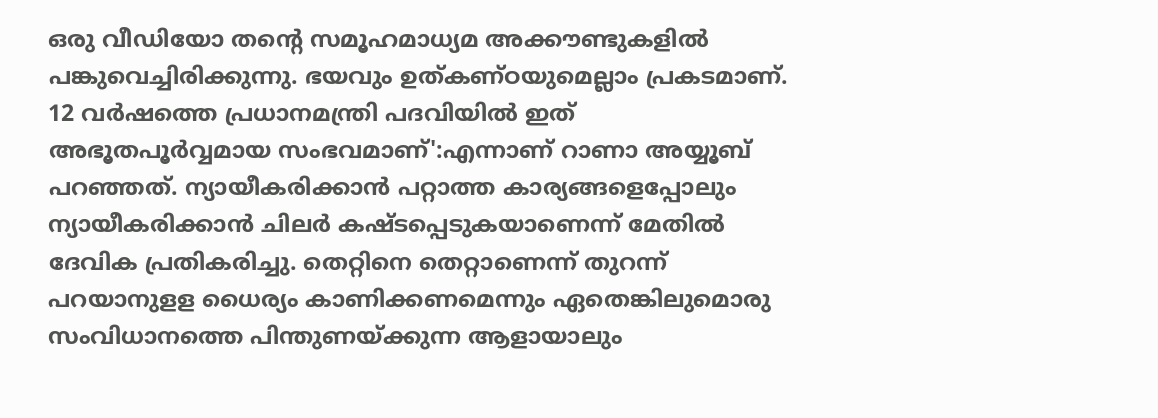ഒരു വീഡിയോ തന്റെ സമൂഹമാധ്യമ അക്കൗണ്ടുകളില്‍ പങ്കുവെച്ചിരിക്കുന്നു. ഭയവും ഉത്കണ്ഠയുമെല്ലാം പ്രകടമാണ്. 12 വര്‍ഷത്തെ പ്രധാനമന്ത്രി പദവിയില്‍ ഇത് അഭൂതപൂര്‍വ്വമായ സംഭവമാണ്':എന്നാണ് റാണാ അയ്യൂബ് പറഞ്ഞത്. ന്യായീകരിക്കാന്‍ പറ്റാത്ത കാര്യങ്ങളെപ്പോലും ന്യായീകരിക്കാന്‍ ചിലര്‍ കഷ്ടപ്പെടുകയാണെന്ന് മേതില്‍ ദേവിക പ്രതികരിച്ചു. തെറ്റിനെ തെറ്റാണെന്ന് തുറന്ന് പറയാനുളള ധൈര്യം കാണിക്കണമെന്നും ഏതെങ്കിലുമൊരു സംവിധാനത്തെ പിന്തുണയ്ക്കുന്ന ആളായാലും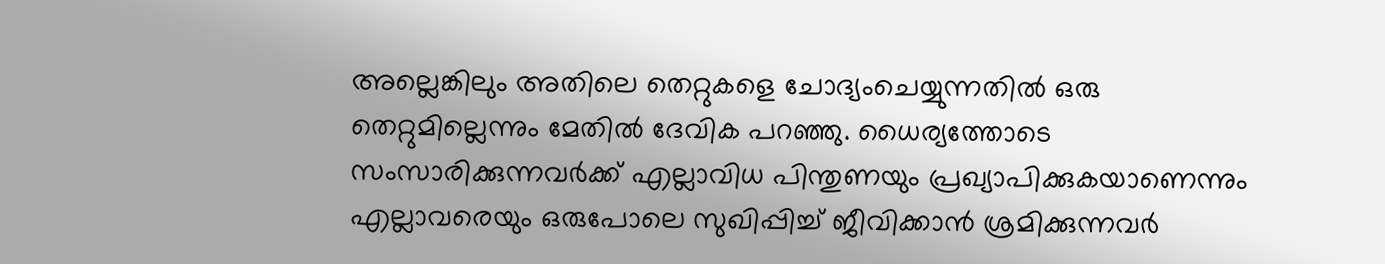അല്ലെങ്കിലും അതിലെ തെറ്റുകളെ ചോദ്യംചെയ്യുന്നതില്‍ ഒരു തെറ്റുമില്ലെന്നും മേതില്‍ ദേവിക പറഞ്ഞു. ധൈര്യത്തോടെ സംസാരിക്കുന്നവര്‍ക്ക് എല്ലാവിധ പിന്തുണയും പ്രഖ്യാപിക്കുകയാണെന്നും എല്ലാവരെയും ഒരുപോലെ സുഖിപ്പിച്ച് ജീവിക്കാന്‍ ശ്രമിക്കുന്നവര്‍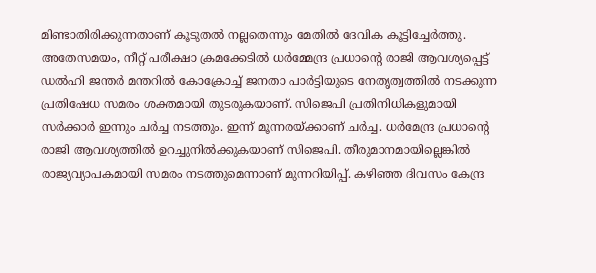മിണ്ടാതിരിക്കുന്നതാണ് കൂടുതല്‍ നല്ലതെന്നും മേതില്‍ ദേവിക കൂട്ടിച്ചേർത്തു. അതേസമയം, നീറ്റ് പരീക്ഷാ ക്രമക്കേടില്‍ ധര്‍മ്മേന്ദ്ര പ്രധാന്റെ രാജി ആവശ്യപ്പെട്ട് ഡല്‍ഹി ജന്തര്‍ മന്തറില്‍ കോക്രോച്ച് ജനതാ പാര്‍ട്ടിയുടെ നേതൃത്വത്തില്‍ നടക്കുന്ന പ്രതിഷേധ സമരം ശക്തമായി തുടരുകയാണ്. സിജെപി പ്രതിനിധികളുമായി സര്‍ക്കാര്‍ ഇന്നും ചര്‍ച്ച നടത്തും. ഇന്ന് മൂന്നരയ്ക്കാണ് ചര്‍ച്ച. ധര്‍മേന്ദ്ര പ്രധാന്റെ രാജി ആവശ്യത്തില്‍ ഉറച്ചുനില്‍ക്കുകയാണ് സിജെപി. തീരുമാനമായില്ലെങ്കില്‍ രാജ്യവ്യാപകമായി സമരം നടത്തുമെന്നാണ് മുന്നറിയിപ്പ്. കഴിഞ്ഞ ദിവസം കേന്ദ്ര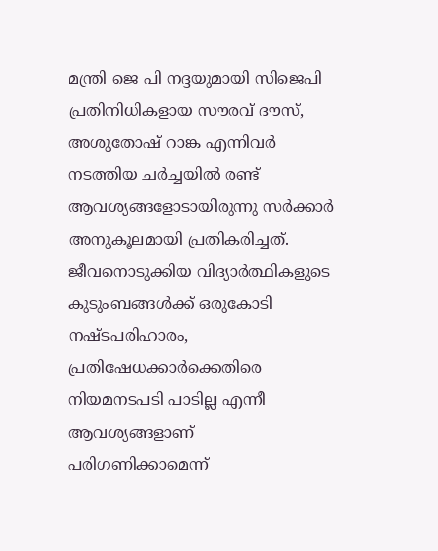മന്ത്രി ജെ പി നദ്ദയുമായി സിജെപി പ്രതിനിധികളായ സൗരവ് ദൗസ്, അശുതോഷ് റാങ്ക എന്നിവര്‍ നടത്തിയ ചര്‍ച്ചയില്‍ രണ്ട് ആവശ്യങ്ങളോടായിരുന്നു സര്‍ക്കാര്‍ അനുകൂലമായി പ്രതികരിച്ചത്. ജീവനൊടുക്കിയ വിദ്യാര്‍ത്ഥികളുടെ കുടുംബങ്ങള്‍ക്ക് ഒരുകോടി നഷ്ടപരിഹാരം, പ്രതിഷേധക്കാര്‍ക്കെതിരെ നിയമനടപടി പാടില്ല എന്നീ ആവശ്യങ്ങളാണ് പരിഗണിക്കാമെന്ന്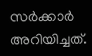സര്‍ക്കാര്‍ അറിയിച്ചത്.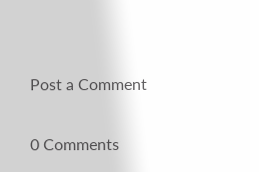Post a Comment

0 Comments